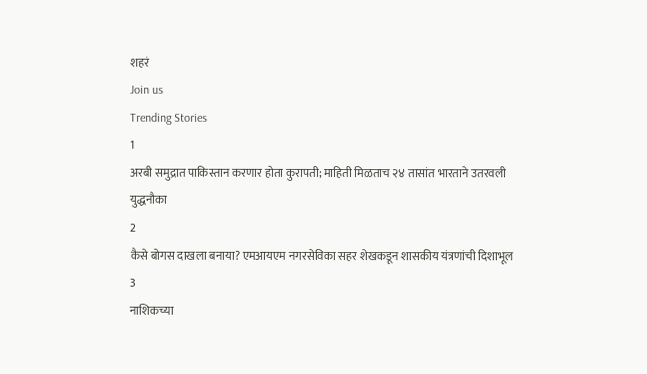शहरं
Join us
Trending Stories
1
अरबी समुद्रात पाकिस्तान करणार होता कुरापती; माहिती मिळताच २४ तासांत भारताने उतरवली युद्धनौका
2
कैसे बोगस दाखला बनाया? एमआयएम नगरसेविका सहर शेखकडून शासकीय यंत्रणांची दिशाभूल
3
नाशिकच्या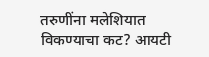तरुणींना मलेशियात विकण्याचा कट? आयटी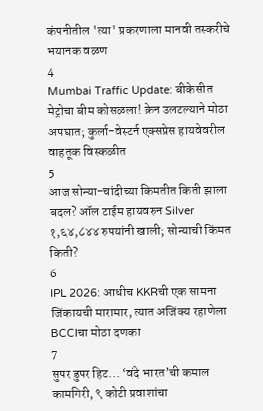कंपनीतील 'त्या' प्रकरणाला मानवी तस्करीचे भयानक वळण
4
Mumbai Traffic Update: बीकेसीत मेट्रोचा बीम कोसळला! क्रेन उलटल्याने मोठा अपघात; कुर्ला-वेस्टर्न एक्सप्रेस हायवेवरील वाहतूक विस्कळीत
5
आज सोन्या-चांदीच्या किमतीत किती झाला बदल? ऑल टाईम हायवरुन Silver १,६४,८४४ रुपयांनी खाली; सोन्याची किंमत किती?
6
IPL 2026: आधीच KKRची एक सामना जिंकायची मारामार, त्यात अजिंक्य रहाणेला BCCIचा मोठा दणका
7
सुपर डुपर हिट... ‘वंदे भारत’ची कमाल कामगिरी, ९ कोटी प्रवाशांचा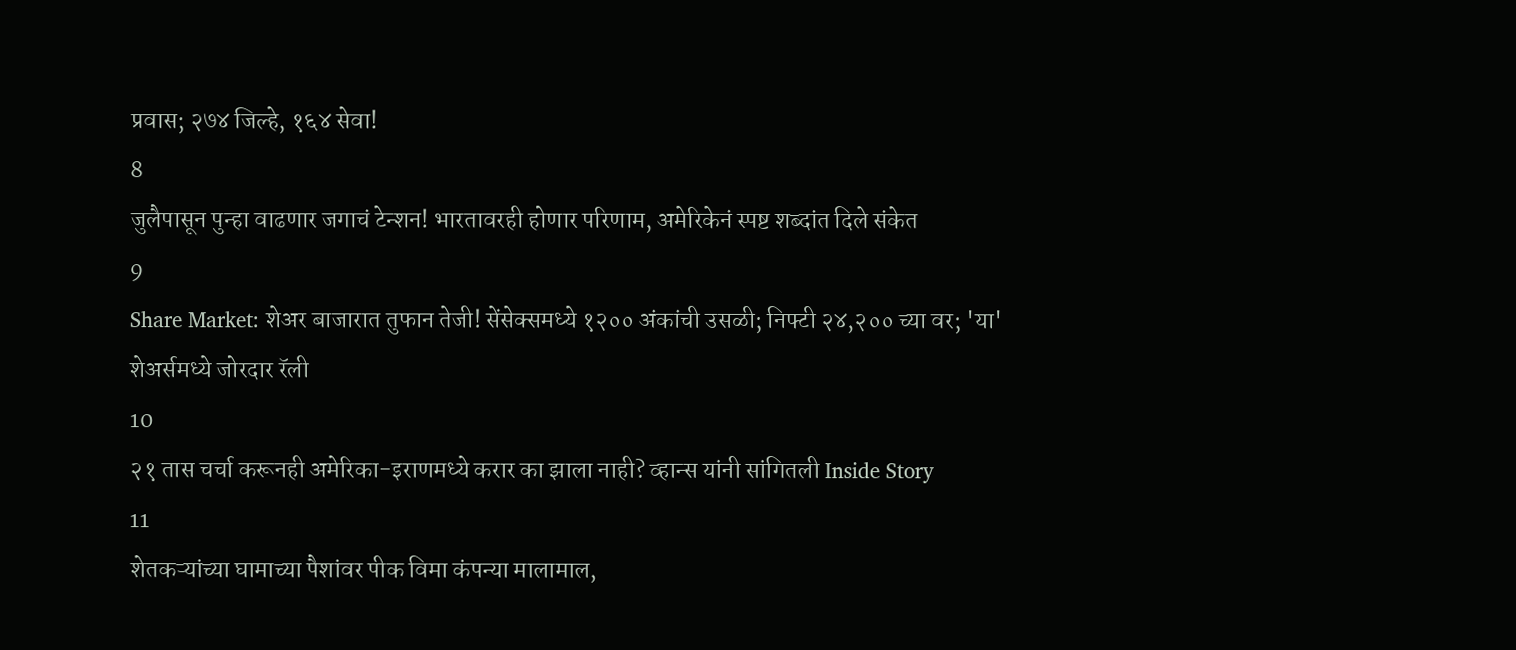प्रवास; २७४ जिल्हे, १६४ सेवा!
8
जुलैपासून पुन्हा वाढणार जगाचं टेन्शन! भारतावरही होणार परिणाम, अमेरिकेनं स्पष्ट शब्दांत दिले संकेत
9
Share Market: शेअर बाजारात तुफान तेजी! सेंसेक्समध्ये १२०० अंकांची उसळी; निफ्टी २४,२०० च्या वर; 'या' शेअर्समध्ये जोरदार रॅली
10
२१ तास चर्चा करूनही अमेरिका-इराणमध्ये करार का झाला नाही? व्हान्स यांनी सांगितली Inside Story
11
शेतकऱ्यांच्या घामाच्या पैशांवर पीक विमा कंपन्या मालामाल,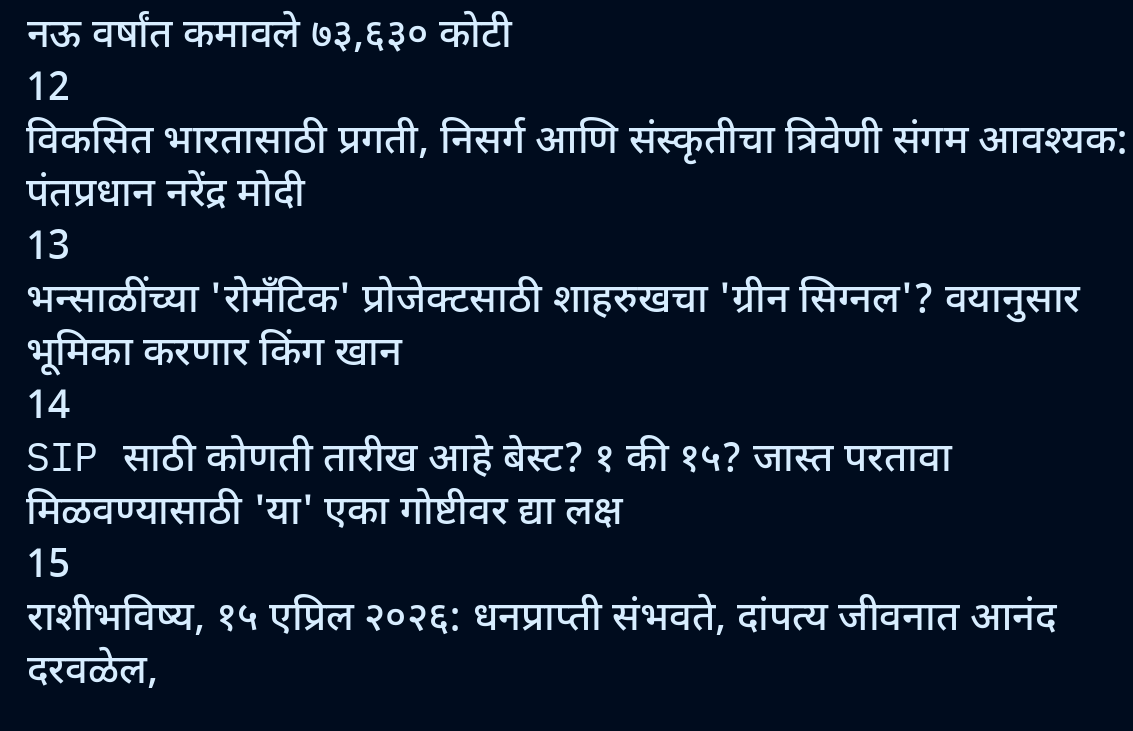नऊ वर्षांत कमावले ७३,६३० कोटी
12
विकसित भारतासाठी प्रगती, निसर्ग आणि संस्कृतीचा त्रिवेणी संगम आवश्यक: पंतप्रधान नरेंद्र मोदी
13
भन्साळींच्या 'रोमँटिक' प्रोजेक्टसाठी शाहरुखचा 'ग्रीन सिग्नल'? वयानुसार भूमिका करणार किंग खान
14
SIP साठी कोणती तारीख आहे बेस्ट? १ की १५? जास्त परतावा मिळवण्यासाठी 'या' एका गोष्टीवर द्या लक्ष
15
राशीभविष्य, १५ एप्रिल २०२६: धनप्राप्ती संभवते, दांपत्य जीवनात आनंद दरवळेल,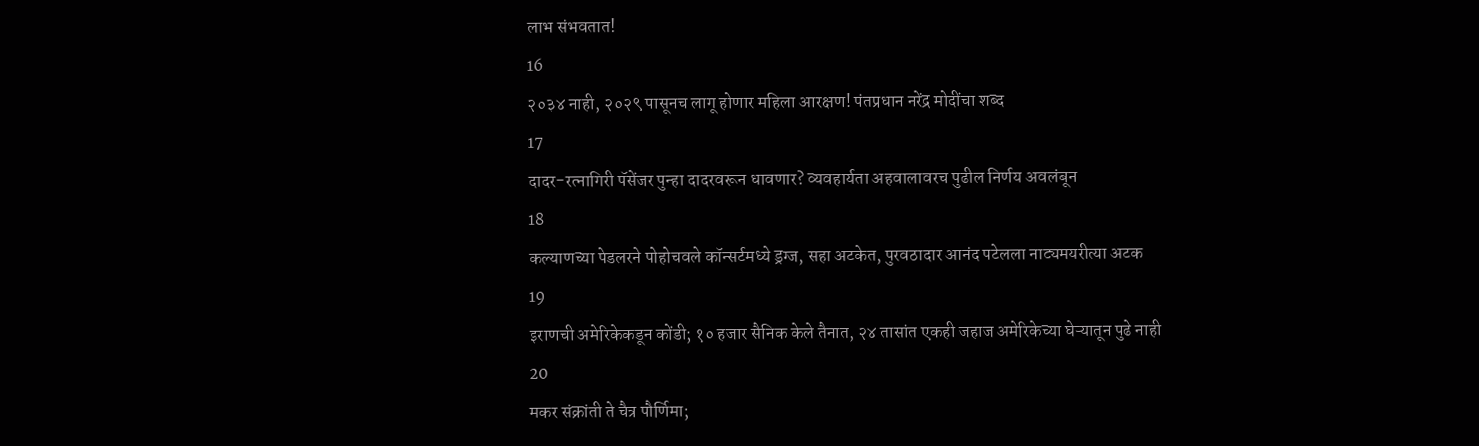लाभ संभवतात!
16
२०३४ नाही, २०२९ पासूनच लागू होणार महिला आरक्षण! पंतप्रधान नरेंद्र मोदींचा शब्द
17
दादर-रत्नागिरी पॅसेंजर पुन्हा दादरवरून धावणार? व्यवहार्यता अहवालावरच पुढील निर्णय अवलंबून
18
कल्याणच्या पेडलरने पोहोचवले कॉन्सर्टमध्ये ड्रग्ज, सहा अटकेत, पुरवठादार आनंद पटेलला नाट्यमयरीत्या अटक
19
इराणची अमेरिकेकडून कोंडी; १० हजार सैनिक केले तैनात, २४ तासांत एकही जहाज अमेरिकेच्या घेऱ्यातून पुढे नाही
20
मकर संक्रांती ते चैत्र पौर्णिमा;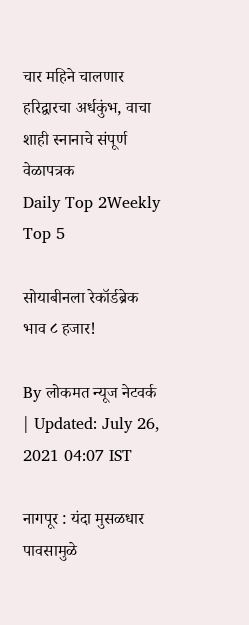चार महिने चालणार हरिद्वारचा अर्धकुंभ, वाचा शाही स्नानाचे संपूर्ण वेळापत्रक
Daily Top 2Weekly Top 5

सोयाबीनला रेकॉर्डब्रेक भाव ८ हजार!

By लोकमत न्यूज नेटवर्क | Updated: July 26, 2021 04:07 IST

नागपूर : यंदा मुसळधार पावसामुळे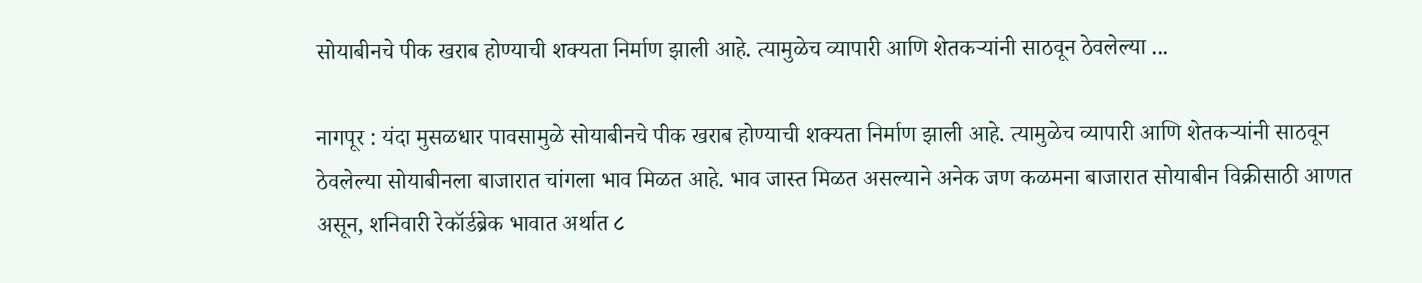सोयाबीनचे पीक खराब होण्याची शक्यता निर्माण झाली आहे. त्यामुळेच व्यापारी आणि शेतकऱ्यांनी साठवून ठेवलेल्या ...

नागपूर : यंदा मुसळधार पावसामुळे सोयाबीनचे पीक खराब होण्याची शक्यता निर्माण झाली आहे. त्यामुळेच व्यापारी आणि शेतकऱ्यांनी साठवून ठेवलेल्या सोयाबीनला बाजारात चांगला भाव मिळत आहे. भाव जास्त मिळत असल्याने अनेक जण कळमना बाजारात सोयाबीन विक्रीसाठी आणत असून, शनिवारी रेकॉर्डब्रेक भावात अर्थात ८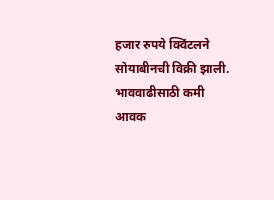हजार रुपये क्विंटलने सोयाबीनची विक्री झाली. भाववाढीसाठी कमी आवक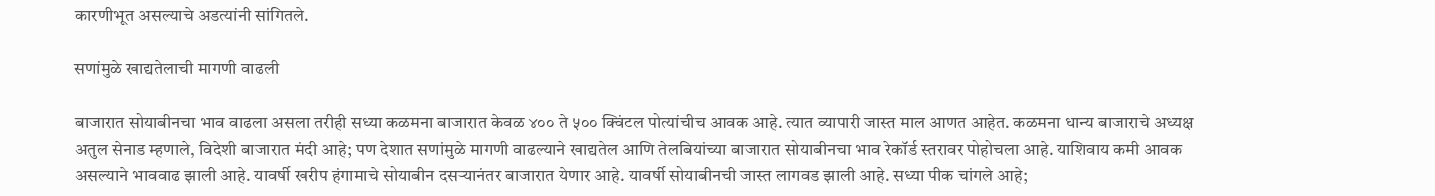कारणीभूत असल्याचे अडत्यांनी सांगितले.

सणांमुळे खाद्यतेलाची मागणी वाढली

बाजारात सोयाबीनचा भाव वाढला असला तरीही सध्या कळमना बाजारात केवळ ४०० ते ५०० क्विंटल पोत्यांचीच आवक आहे. त्यात व्यापारी जास्त माल आणत आहेत. कळमना धान्य बाजाराचे अध्यक्ष अतुल सेनाड म्हणाले, विदेशी बाजारात मंदी आहे; पण देशात सणांमुळे मागणी वाढल्याने खाद्यतेल आणि तेलबियांच्या बाजारात सोयाबीनचा भाव रेकॉर्ड स्तरावर पोहोचला आहे. याशिवाय कमी आवक असल्याने भाववाढ झाली आहे. यावर्षी खरीप हंगामाचे सोयाबीन दसऱ्यानंतर बाजारात येणार आहे. यावर्षी सोयाबीनची जास्त लागवड झाली आहे. सध्या पीक चांगले आहे;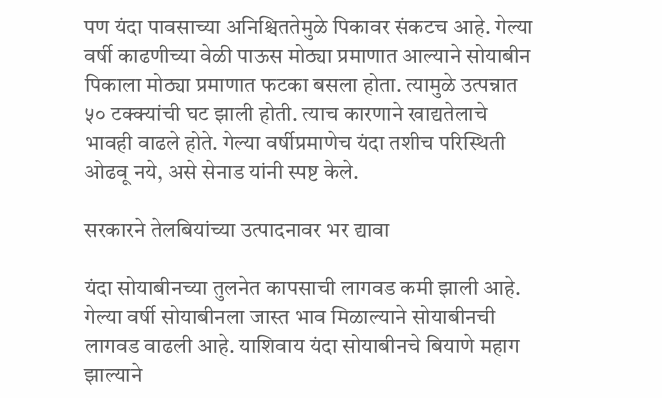पण यंदा पावसाच्या अनिश्चिततेमुळे पिकावर संकटच आहे. गेल्या वर्षी काढणीच्या वेळी पाऊस मोठ्या प्रमाणात आल्याने सोयाबीन पिकाला मोठ्या प्रमाणात फटका बसला होता. त्यामुळे उत्पन्नात ५० टक्क्यांची घट झाली होती. त्याच कारणाने खाद्यतेलाचे भावही वाढले होते. गेल्या वर्षीप्रमाणेच यंदा तशीच परिस्थिती ओढवू नये, असे सेनाड यांनी स्पष्ट केले.

सरकारने तेलबियांच्या उत्पादनावर भर द्यावा

यंदा सोयाबीनच्या तुलनेत कापसाची लागवड कमी झाली आहे. गेल्या वर्षी सोयाबीनला जास्त भाव मिळाल्याने सोयाबीनची लागवड वाढली आहे. याशिवाय यंदा सोयाबीनचे बियाणे महाग झाल्याने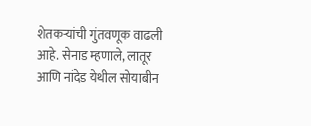शेतकऱ्यांची गुंतवणूक वाढली आहे. सेनाड म्हणाले, लातूर आणि नांदेड येथील सोयाबीन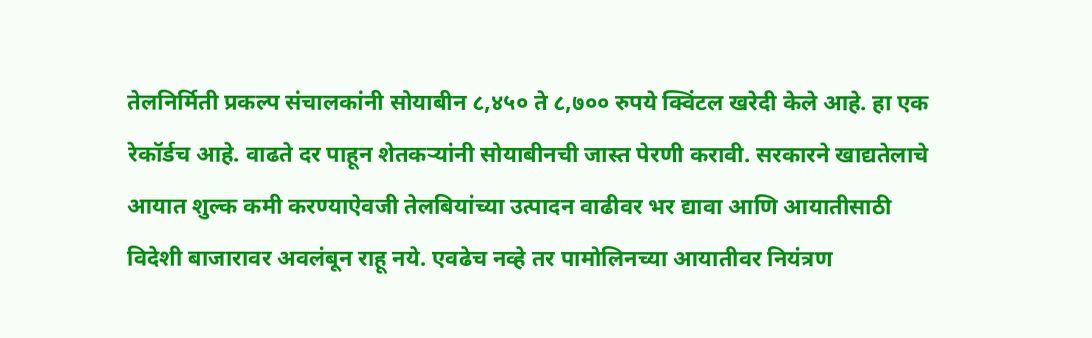तेलनिर्मिती प्रकल्प संचालकांनी सोयाबीन ८,४५० ते ८,७०० रुपये क्विंटल खरेदी केले आहे. हा एक रेकॉर्डच आहे. वाढते दर पाहून शेतकऱ्यांनी सोयाबीनची जास्त पेरणी करावी. सरकारने खाद्यतेलाचे आयात शुल्क कमी करण्याऐवजी तेलबियांच्या उत्पादन वाढीवर भर द्यावा आणि आयातीसाठी विदेशी बाजारावर अवलंबून राहू नये. एवढेच नव्हे तर पामोलिनच्या आयातीवर नियंत्रण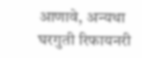आणावे, अन्यथा घरगुती रिफायनरी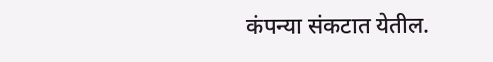कंपन्या संकटात येतील.